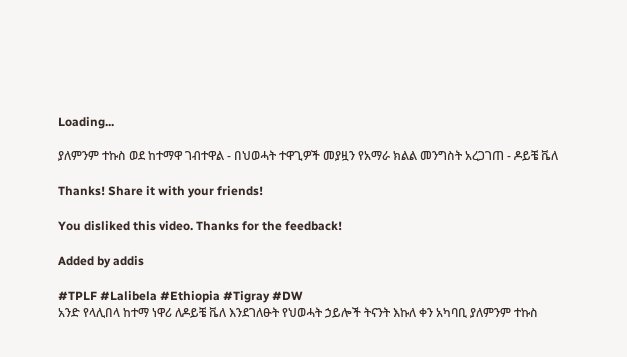Loading...

ያለምንም ተኩስ ወደ ከተማዋ ገብተዋል - በህወሓት ተዋጊዎች መያዟን የአማራ ክልል መንግስት አረጋገጠ - ዶይቼ ቬለ

Thanks! Share it with your friends!

You disliked this video. Thanks for the feedback!

Added by addis

#TPLF #Lalibela #Ethiopia #Tigray #DW
አንድ የላሊበላ ከተማ ነዋሪ ለዶይቼ ቬለ እንደገለፁት የህወሓት ኃይሎች ትናንት እኩለ ቀን አካባቢ ያለምንም ተኩስ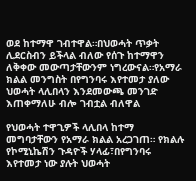ወደ ከተማዋ ገብተዋል።በህወሓት ጥቃት ሊደርስብን ይችላል ብለው የሰጉ ከተማዋን ለቅቀው መውጣታቸውንም ነግረውናል።የአማራ ክልል መንግስት በየግንባሩ እየተመታ ያለው ህወሓት ላሊበላን እንደመውጫ መንገድ እጠቀማለሁ ብሎ ገብቷል ብለዋል

የህወሓት ተዋጊዎች ላሊበላ ከተማ መግባታቸውን የአማራ ክልል አረጋገጠ። የክልሉ የኮሚኒኬሽን ጉዳዮች ሃላፊ፣በየግንባሩ እየተመታ ነው ያሉት ህወሓት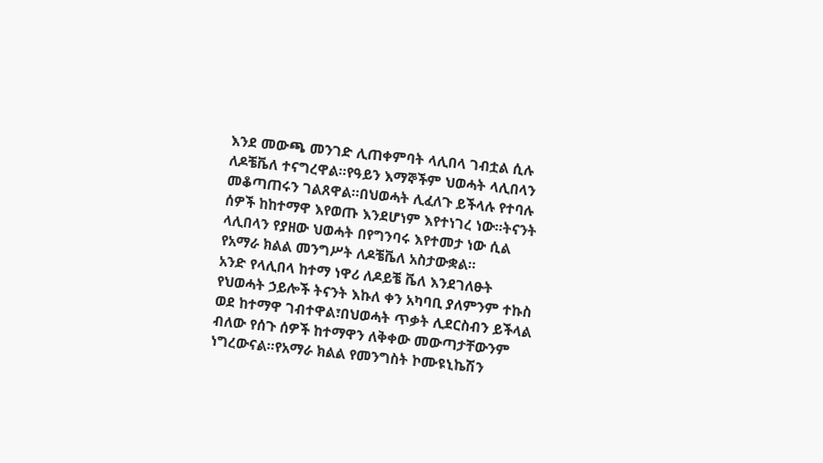እንደ መውጫ መንገድ ሊጠቀምባት ላሊበላ ገብቷል ሲሉ ለዶቼቬለ ተናግረዋል።የዓይን እማኞችም ህወሓት ላሊበላን መቆጣጠሩን ገልጸዋል።በህወሓት ሊፈለጉ ይችላሉ የተባሉ ሰዎች ከከተማዋ እየወጡ እንደሆነም እየተነገረ ነው።ትናንት ላሊበላን የያዘው ህወሓት በየግንባሩ እየተመታ ነው ሲል የአማራ ክልል መንግሥት ለዶቼቬለ አስታውቋል።
አንድ የላሊበላ ከተማ ነዋሪ ለዶይቼ ቬለ እንደገለፁት የህወሓት ኃይሎች ትናንት እኩለ ቀን አካባቢ ያለምንም ተኩስ ወደ ከተማዋ ገብተዋል፣በህወሓት ጥቃት ሊደርስብን ይችላል ብለው የሰጉ ሰዎች ከተማዋን ለቅቀው መውጣታቸውንም ነግረውናል።የአማራ ክልል የመንግስት ኮሙዩኒኬሽን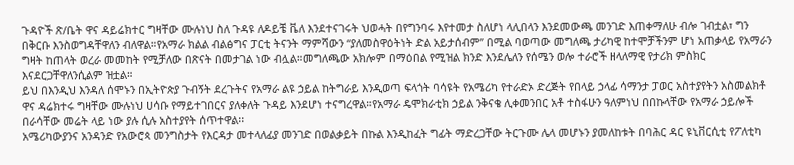ጉዳዮች ጽ/ቤት ዋና ዳይሬክተር ግዛቸው ሙሉነህ ስለ ጉዳዩ ለዶይቼ ቬለ እንደተናገሩት ህወሓት በየግንባሩ እየተመታ ስለሆነ ላሊበላን እንደመውጫ መንገድ እጠቀማለሁ ብሎ ገብቷል፣ ግን በቅርቡ እንስወግዳቸዋለን ብለዋል።የአማራ ክልል ብልፅግና ፓርቲ ትናንት ማምሻውን “ያለመስዋዕትነት ድል አይታሰብም” በሚል ባወጣው መግለጫ ታሪካዊ ከተሞቻችንም ሆነ አጠቃላይ የአማራን ግዛት ከጠላት ወረራ መመከት የሚቻለው በጽናት በመታገል ነው ብሏል።መግለጫው አክሎም በማዕበል የሚዝል ክንድ እንደሌለን የሰሜን ወሎ ተራሮች ዘላለማዊ የታሪክ ምስክር እናደርጋቸዋለንሲልም ዝቷል።
ይህ በእንዲህ እንዳለ ሰሞኑን በኢትዮጵያ ጉብኝት ደረጉትና የአማራ ልዩ ኃይል ከትግራይ እንዲወጣ ፍላጎት ባሳዩት የአሜሪካ የተራድኦ ድረጅት የበላይ ኃላፊ ሳማንታ ፓወር አስተያየትን አስመልክቶ ዋና ዳሬክተሩ ግዛቸው ሙሉነህ ሀሳቡ የማይተገበርና ያለቀለት ጉዳይ እንደሆነ ተናግረዋል።የአማራ ዴሞክራቲክ ኃይል ንቅናቄ ሊቀመንበር አቶ ተስፋሁን ዓለምነህ በበኩላቸው የአማራ ኃይሎች በራሳቸው መሬት ላይ ነው ያሉ ሲሉ አስተያየት ሰጥተዋል፡፡
አሜሪካውያንና አንዳንድ የአውሮጳ መንግስታት የእርዳታ መተላለፊያ መንገድ በወልቃይት በኩል እንዲከፈት ግፊት ማድረጋቸው ትርጉሙ ሌላ መሆኑን ያመለከቱት በባሕር ዳር ዩኒቨርሲቲ የፖለቲካ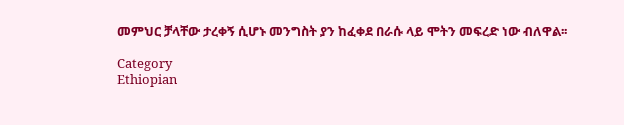መምህር ቻላቸው ታረቀኝ ሲሆኑ መንግስት ያን ከፈቀደ በራሱ ላይ ሞትን መፍረድ ነው ብለዋል፡፡

Category
Ethiopian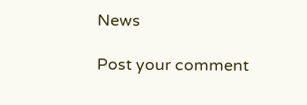News

Post your comment